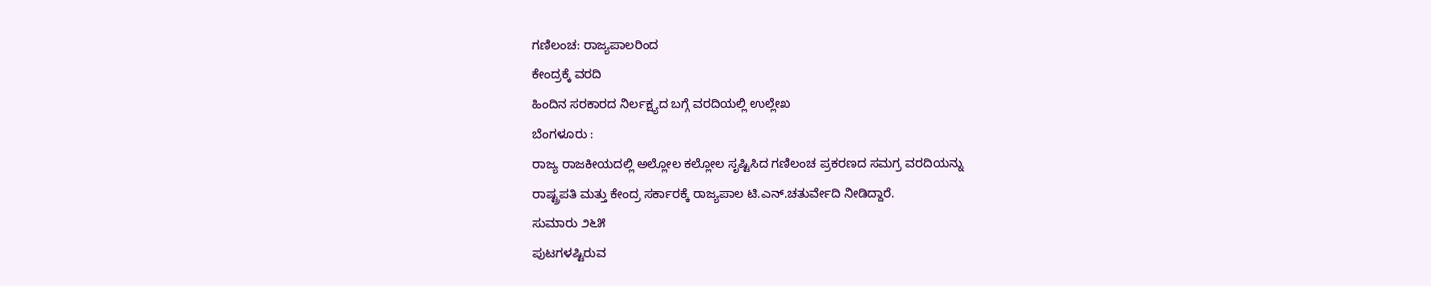ಗಣಿಲಂಚ: ರಾಜ್ಯಪಾಲರಿಂದ
ಕೇಂದ್ರಕ್ಕೆ ವರದಿ
ಹಿಂದಿನ ಸರಕಾರದ ನಿರ್ಲಕ್ಷ್ಯದ ಬಗ್ಗೆ ವರದಿಯಲ್ಲಿ ಉಲ್ಲೇಖ
ಬೆಂಗಳೂರು :
ರಾಜ್ಯ ರಾಜಕೀಯದಲ್ಲಿ ಅಲ್ಲೋಲ ಕಲ್ಲೋಲ ಸೃಷ್ಟಿಸಿದ ಗಣಿಲಂಚ ಪ್ರಕರಣದ ಸಮಗ್ರ ವರದಿಯನ್ನು
ರಾಷ್ಟ್ರಪತಿ ಮತ್ತು ಕೇಂದ್ರ ಸರ್ಕಾರಕ್ಕೆ ರಾಜ್ಯಪಾಲ ಟಿ.ಎನ್.ಚತುರ್ವೇದಿ ನೀಡಿದ್ದಾರೆ.
ಸುಮಾರು ೨೬೫
ಪುಟಗಳಷ್ಟಿರುವ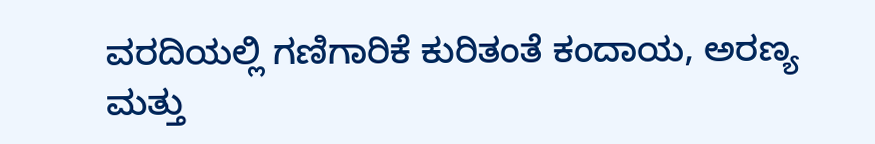ವರದಿಯಲ್ಲಿ ಗಣಿಗಾರಿಕೆ ಕುರಿತಂತೆ ಕಂದಾಯ, ಅರಣ್ಯ ಮತ್ತು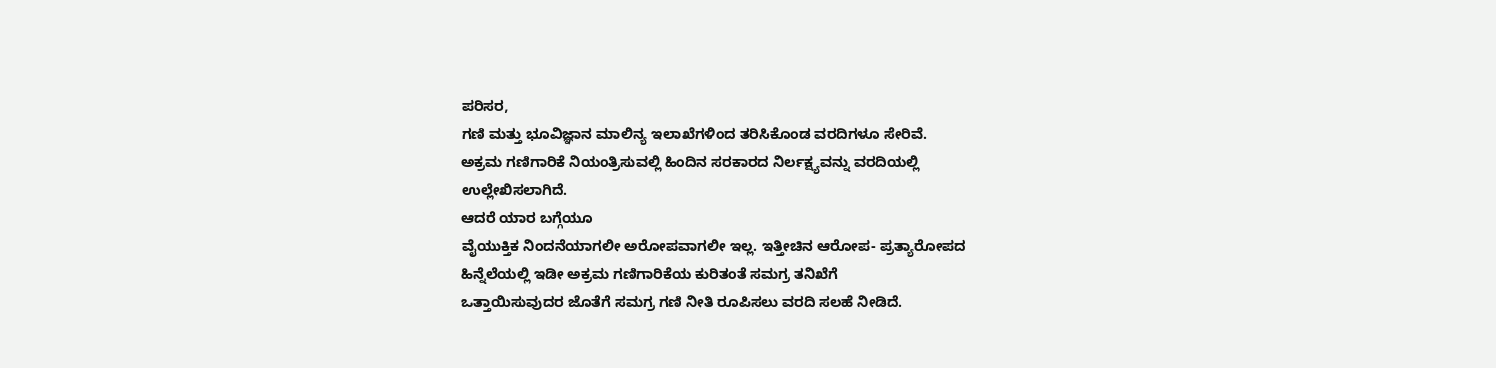ಪರಿಸರ,
ಗಣಿ ಮತ್ತು ಭೂವಿಜ್ಞಾನ ಮಾಲಿನ್ಯ ಇಲಾಖೆಗಳಿಂದ ತರಿಸಿಕೊಂಡ ವರದಿಗಳೂ ಸೇರಿವೆ.
ಅಕ್ರಮ ಗಣಿಗಾರಿಕೆ ನಿಯಂತ್ರಿಸುವಲ್ಲಿ ಹಿಂದಿನ ಸರಕಾರದ ನಿರ್ಲಕ್ಷ್ಯವನ್ನು ವರದಿಯಲ್ಲಿ
ಉಲ್ಲೇಖಿಸಲಾಗಿದೆ.
ಆದರೆ ಯಾರ ಬಗ್ಗೆಯೂ
ವೈಯುಕ್ತಿಕ ನಿಂದನೆಯಾಗಲೀ ಅರೋಪವಾಗಲೀ ಇಲ್ಲ. ಇತ್ತೀಚಿನ ಆರೋಪ- ಪ್ರತ್ಯಾರೋಪದ
ಹಿನ್ನೆಲೆಯಲ್ಲಿ ಇಡೀ ಅಕ್ರಮ ಗಣಿಗಾರಿಕೆಯ ಕುರಿತಂತೆ ಸಮಗ್ರ ತನಿಖೆಗೆ
ಒತ್ತಾಯಿಸುವುದರ ಜೊತೆಗೆ ಸಮಗ್ರ ಗಣಿ ನೀತಿ ರೂಪಿಸಲು ವರದಿ ಸಲಹೆ ನೀಡಿದೆ.